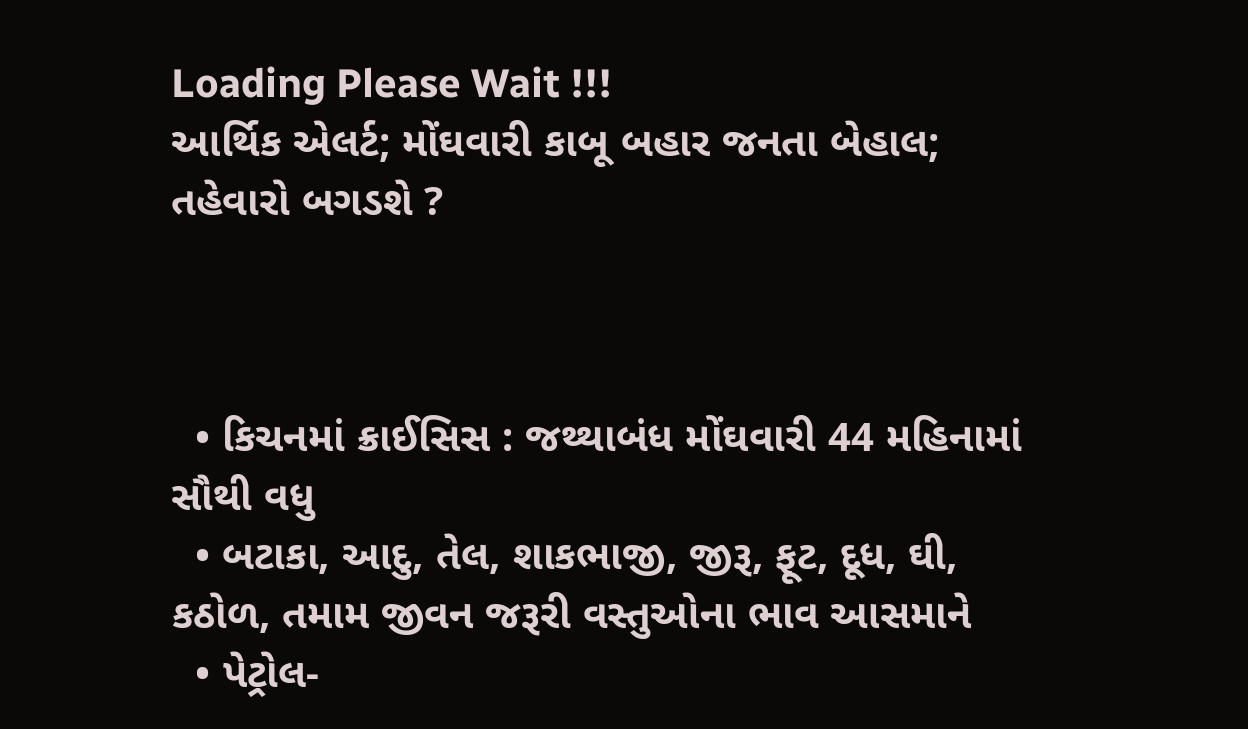Loading Please Wait !!!
આર્થિક એલર્ટ; મોંઘવારી કાબૂ બહાર જનતા બેહાલ; તહેવારો બગડશે ?



  • કિચનમાં ક્રાઈસિસ : જથ્થાબંધ મોંઘવારી 44 મહિનામાં સૌથી વધુ
  • બટાકા, આદુ, તેલ, શાકભાજી, જીરૂ, ફૂટ, દૂધ, ઘી, કઠોળ, તમામ જીવન જરૂરી વસ્તુઓના ભાવ આસમાને
  • પેટ્રોલ-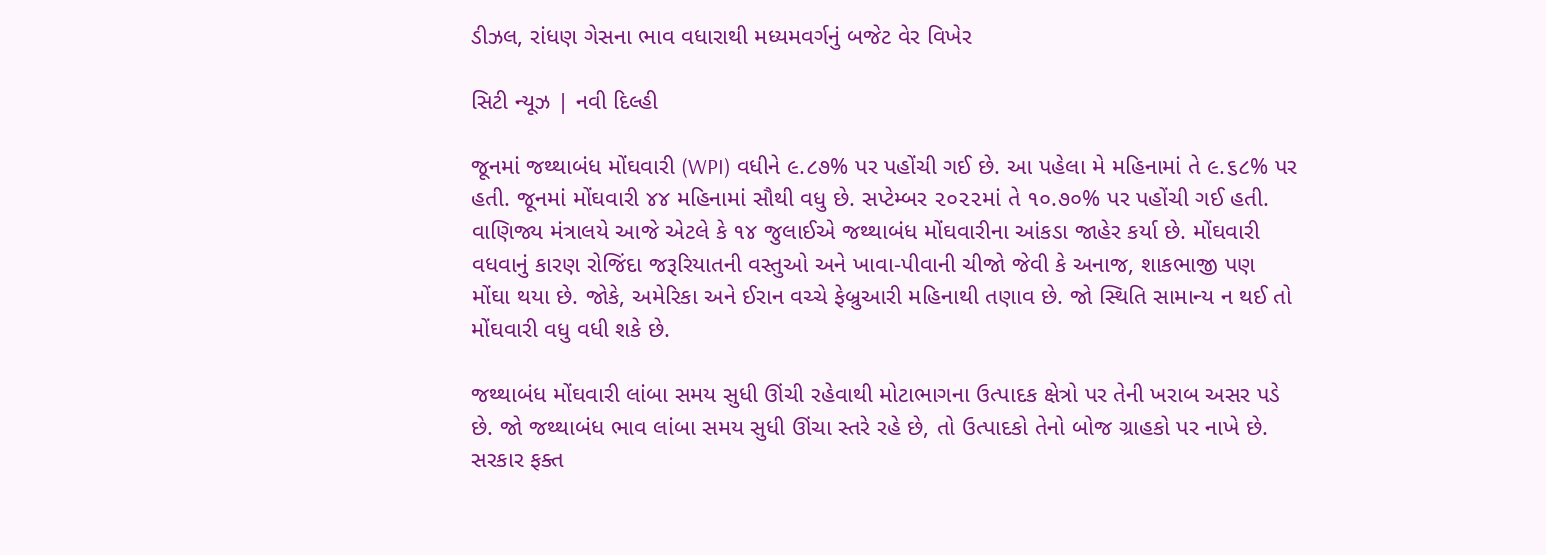ડીઝલ, રાંધણ ગેસના ભાવ વધારાથી મધ્યમવર્ગનું બજેટ વેર વિખેર

સિટી ન્યૂઝ | નવી દિલ્હી

જૂનમાં જથ્થાબંધ મોંઘવારી (WPI) વધીને ૯.૮૭% પર પહોંચી ગઈ છે. આ પહેલા મે મહિનામાં તે ૯.૬૮% પર હતી. જૂનમાં મોંઘવારી ૪૪ મહિનામાં સૌથી વધુ છે. સપ્ટેમ્બર ૨૦૨૨માં તે ૧૦.૭૦% પર પહોંચી ગઈ હતી. વાણિજ્ય મંત્રાલયે આજે એટલે કે ૧૪ જુલાઈએ જથ્થાબંધ મોંઘવારીના આંકડા જાહેર કર્યા છે. મોંઘવારી વધવાનું કારણ રોજિંદા જરૂરિયાતની વસ્તુઓ અને ખાવા-પીવાની ચીજો જેવી કે અનાજ, શાકભાજી પણ મોંઘા થયા છે. જોકે, અમેરિકા અને ઈરાન વચ્ચે ફેબ્રુઆરી મહિનાથી તણાવ છે. જો સ્થિતિ સામાન્ય ન થઈ તો મોંઘવારી વધુ વધી શકે છે.

જથ્થાબંધ મોંઘવારી લાંબા સમય સુધી ઊંચી રહેવાથી મોટાભાગના ઉત્પાદક ક્ષેત્રો પર તેની ખરાબ અસર પડે છે. જો જથ્થાબંધ ભાવ લાંબા સમય સુધી ઊંચા સ્તરે રહે છે, તો ઉત્પાદકો તેનો બોજ ગ્રાહકો પર નાખે છે. સરકાર ફક્ત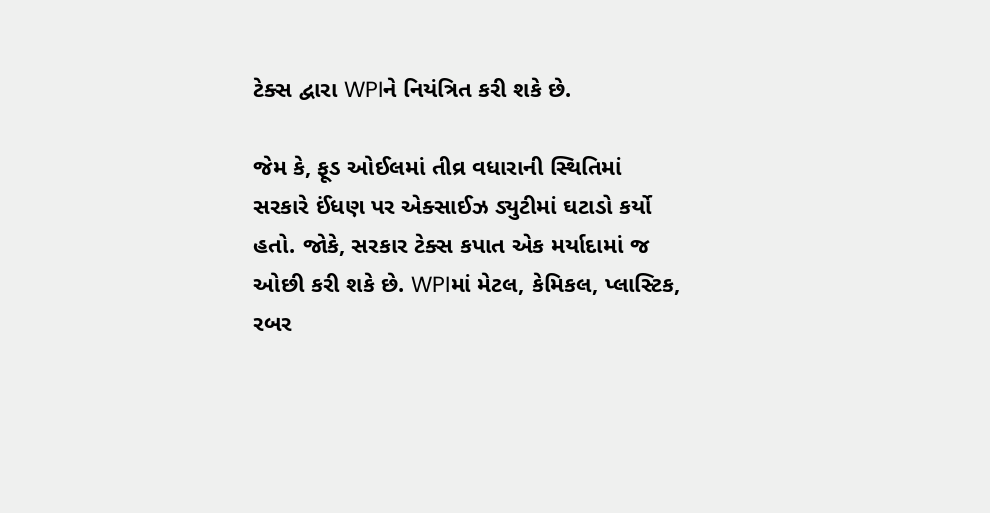ટેક્સ દ્વારા WPIને નિયંત્રિત કરી શકે છે.

જેમ કે, ફૂડ ઓઈલમાં તીવ્ર વધારાની સ્થિતિમાં સરકારે ઈંધણ પર એક્સાઈઝ ડ્યુટીમાં ઘટાડો કર્યો હતો. જોકે, સરકાર ટેક્સ કપાત એક મર્યાદામાં જ ઓછી કરી શકે છે. WPIમાં મેટલ, કેમિકલ, પ્લાસ્ટિક, રબર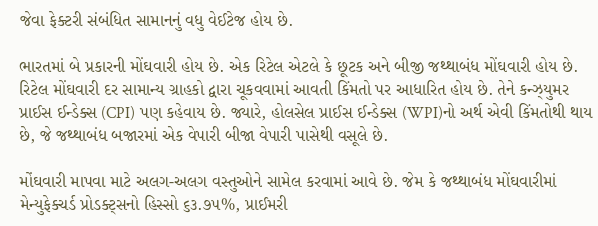જેવા ફેક્ટરી સંબંધિત સામાનનું વધુ વેઈટેજ હોય છે.

ભારતમાં બે પ્રકારની મોંઘવારી હોય છે. એક રિટેલ એટલે કે છૂટક અને બીજી જથ્થાબંધ મોંઘવારી હોય છે. રિટેલ મોંઘવારી દર સામાન્ય ગ્રાહકો દ્વારા ચૂકવવામાં આવતી કિંમતો પર આધારિત હોય છે. તેને કન્ઝ્યુમર પ્રાઈસ ઈન્ડેક્સ (CPI) પણ કહેવાય છે. જ્યારે, હોલસેલ પ્રાઈસ ઈન્ડેક્સ (WPI)નો અર્થ એવી કિંમતોથી થાય છે, જે જથ્થાબંધ બજારમાં એક વેપારી બીજા વેપારી પાસેથી વસૂલે છે.

મોંઘવારી માપવા માટે અલગ-અલગ વસ્તુઓને સામેલ કરવામાં આવે છે. જેમ કે જથ્થાબંધ મોંઘવારીમાં મેન્યુફેક્ચર્ડ પ્રોડક્ટ્સનો હિસ્સો ૬૩.૭૫%, પ્રાઈમરી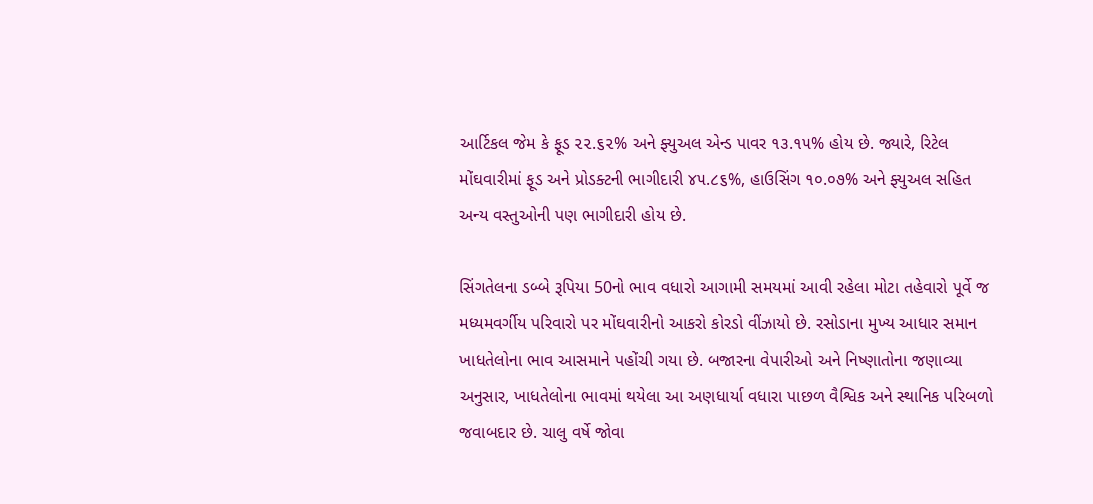આર્ટિકલ જેમ કે ફૂડ ૨૨.૬૨% અને ફ્યુઅલ એન્ડ પાવર ૧૩.૧૫% હોય છે. જ્યારે, રિટેલ મોંઘવારીમાં ફૂડ અને પ્રોડક્ટની ભાગીદારી ૪૫.૮૬%, હાઉસિંગ ૧૦.૦૭% અને ફ્યુઅલ સહિત અન્ય વસ્તુઓની પણ ભાગીદારી હોય છે.

સિંગતેલના ડબ્બે રૂપિયા 50નો ભાવ વધારો આગામી સમયમાં આવી રહેલા મોટા તહેવારો પૂર્વે જ મધ્યમવર્ગીય પરિવારો પર મોંઘવારીનો આકરો કોરડો વીંઝાયો છે. રસોડાના મુખ્ય આધાર સમાન ખાધતેલોના ભાવ આસમાને પહોંચી ગયા છે. બજારના વેપારીઓ અને નિષ્ણાતોના જણાવ્યા અનુસાર, ખાધતેલોના ભાવમાં થયેલા આ અણધાર્યા વધારા પાછળ વૈશ્વિક અને સ્થાનિક પરિબળો જવાબદાર છે. ચાલુ વર્ષે જોવા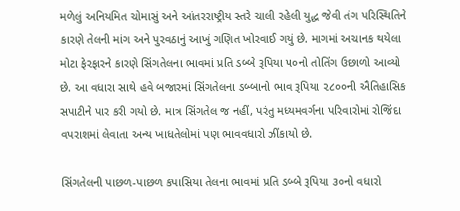મળેલું અનિયમિત ચોમાસું અને આંતરરાષ્ટ્રીય સ્તરે ચાલી રહેલી યુદ્ધ જેવી તંગ પરિસ્થિતિને કારણે તેલની માંગ અને પુરવઠાનું આખું ગણિત ખોરવાઈ ગયું છે. માગમાં અચાનક થયેલા મોટા ફેરફારને કારણે સિંગતેલના ભાવમાં પ્રતિ ડબ્બે રૂપિયા ૫૦નો તોતિંગ ઉછાળો આવ્યો છે. આ વધારા સાથે હવે બજારમાં સિંગતેલના ડબ્બાનો ભાવ રૂપિયા ૨૮૦૦ની ઐતિહાસિક સપાટીને પાર કરી ગયો છે. માત્ર સિંગતેલ જ નહીં, પરંતુ મધ્યમવર્ગના પરિવારોમાં રોજિંદા વપરાશમાં લેવાતા અન્ય ખાધતેલોમાં પણ ભાવવધારો ઝીંકાયો છે.

સિંગતેલની પાછળ-પાછળ કપાસિયા તેલના ભાવમાં પ્રતિ ડબ્બે રૂપિયા ૩૦નો વધારો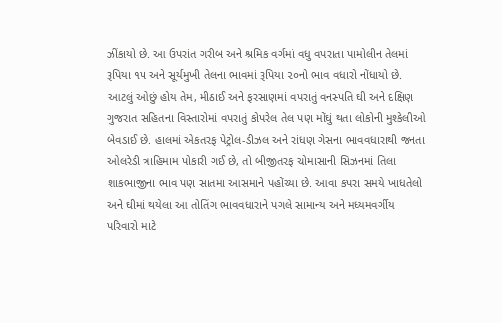ઝીંકાયો છે. આ ઉપરાંત ગરીબ અને શ્રમિક વર્ગમાં વધુ વપરાતા પામોલીન તેલમાં રૂપિયા ૧૫ અને સૂર્યમુખી તેલના ભાવમાં રૂપિયા ૨૦નો ભાવ વધારો નોંધાયો છે. આટલું ઓછું હોય તેમ, મીઠાઈ અને ફરસાણમાં વપરાતું વનસ્પતિ ઘી અને દક્ષિણ ગુજરાત સહિતના વિસ્તારોમાં વપરાતું કોપરેલ તેલ પણ મોંઘું થતા લોકોની મુશ્કેલીઓ બેવડાઈ છે. હાલમાં એકતરફ પેટ્રોલ-ડીઝલ અને રાંધણ ગેસના ભાવવધારાથી જનતા ઓલરેડી ત્રાહિમામ પોકારી ગઈ છે, તો બીજીતરફ ચોમાસાની સિઝનમાં તિલા શાકભાજીના ભાવ પણ સાતમા આસમાને પહોંચ્યા છે. આવા કપરા સમયે ખાધતેલો અને ઘીમાં થયેલા આ તોતિંગ ભાવવધારાને પગલે સામાન્ય અને મધ્યમવર્ગીય પરિવારો માટે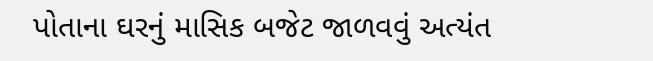પોતાના ઘરનું માસિક બજેટ જાળવવું અત્યંત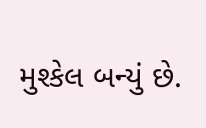મુશ્કેલ બન્યું છે.